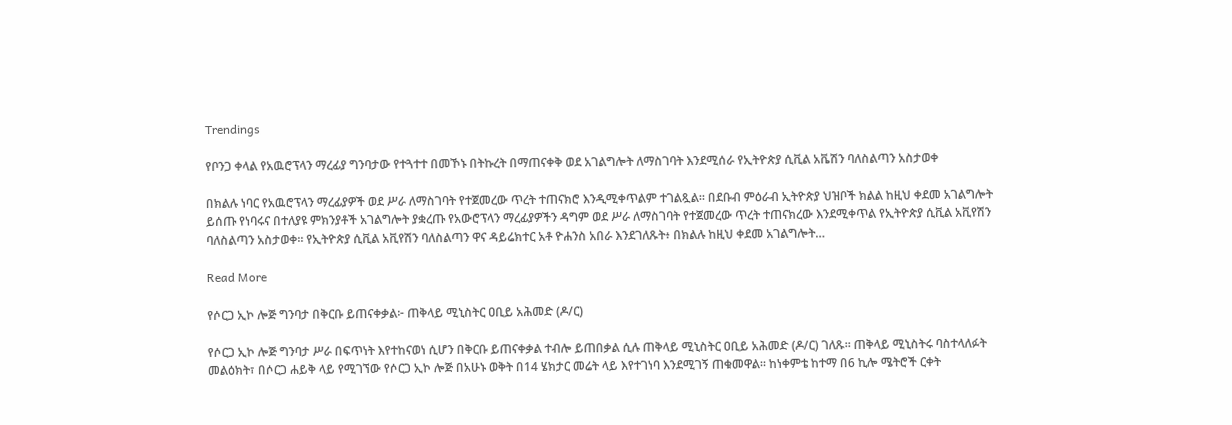Trendings

የቦንጋ ቀላል የአዉሮፕላን ማረፊያ ግንባታው የተጓተተ በመኾኑ በትኩረት በማጠናቀቅ ወደ አገልግሎት ለማስገባት እንደሚሰራ የኢትዮጵያ ሲቪል አቬሽን ባለስልጣን አስታወቀ

በክልሉ ነባር የአዉሮፕላን ማረፊያዎች ወደ ሥራ ለማስገባት የተጀመረው ጥረት ተጠናክሮ እንዲሚቀጥልም ተገልጿል። በደቡብ ምዕራብ ኢትዮጵያ ህዝቦች ክልል ከዚህ ቀደመ አገልግሎት ይሰጡ የነባሩና በተለያዩ ምክንያቶች አገልግሎት ያቋረጡ የአውሮፕላን ማረፊያዎችን ዳግም ወደ ሥራ ለማስገባት የተጀመረው ጥረት ተጠናክረው እንደሚቀጥል የኢትዮጵያ ሲቪል አቪየሽን ባለስልጣን አስታወቀ። የኢትዮጵያ ሲቪል አቪየሽን ባለስልጣን ዋና ዳይሬክተር አቶ ዮሐንስ አበራ እንደገለጹት፥ በክልሉ ከዚህ ቀደመ አገልግሎት…

Read More

የሶርጋ ኢኮ ሎጅ ግንባታ በቅርቡ ይጠናቀቃል፦ ጠቅላይ ሚኒስትር ዐቢይ አሕመድ (ዶ/ር)

የሶርጋ ኢኮ ሎጅ ግንባታ ሥራ በፍጥነት እየተከናወነ ሲሆን በቅርቡ ይጠናቀቃል ተብሎ ይጠበቃል ሲሉ ጠቅላይ ሚኒስትር ዐቢይ አሕመድ (ዶ/ር) ገለጹ። ጠቅላይ ሚኒስትሩ ባስተላለፉት መልዕክት፣ በሶርጋ ሐይቅ ላይ የሚገኘው የሶርጋ ኢኮ ሎጅ በአሁኑ ወቅት በ14 ሄክታር መሬት ላይ እየተገነባ እንደሚገኝ ጠቁመዋል። ከነቀምቴ ከተማ በ6 ኪሎ ሜትሮች ርቀት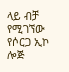ላይ ብቻ የሚገኘው የሶርጋ ኢኮ ሎጅ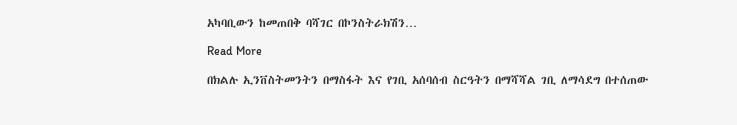አካባቢውን ከመጠበቅ ባሻገር በኮንስትራክሽን…

Read More

በክልሉ ኢንቨስትመንትን በማስፋት እና የገቢ አሰባሰብ ስርዓትን በማሻሻል ገቢ ለማሳደግ በተሰጠው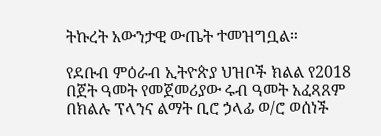ትኩረት አውንታዊ ውጤት ተመዝግቧል።

የደቡብ ምዕራብ ኢትዮጵያ ህዝቦች ክልል የ2018 በጀት ዓመት የመጀመሪያው ሩብ ዓመት አፈጻጸም በክልሉ ፕላንና ልማት ቢሮ ኃላፊ ወ/ሮ ወሰነች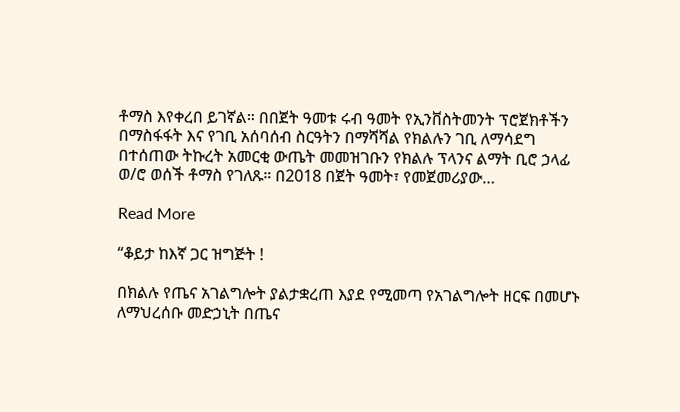ቶማስ እየቀረበ ይገኛል። በበጀት ዓመቱ ሩብ ዓመት የኢንቨስትመንት ፕሮጀክቶችን በማስፋፋት እና የገቢ አሰባሰብ ስርዓትን በማሻሻል የክልሉን ገቢ ለማሳደግ በተሰጠው ትኩረት አመርቂ ውጤት መመዝገቡን የክልሉ ፕላንና ልማት ቢሮ ኃላፊ ወ/ሮ ወሰች ቶማስ የገለጹ። በ2018 በጀት ዓመት፣ የመጀመሪያው…

Read More

“ቆይታ ከእኛ ጋር ዝግጅት !

በክልሉ የጤና አገልግሎት ያልታቋረጠ እያደ የሚመጣ የአገልግሎት ዘርፍ በመሆኑ ለማህረሰቡ መድኃኒት በጤና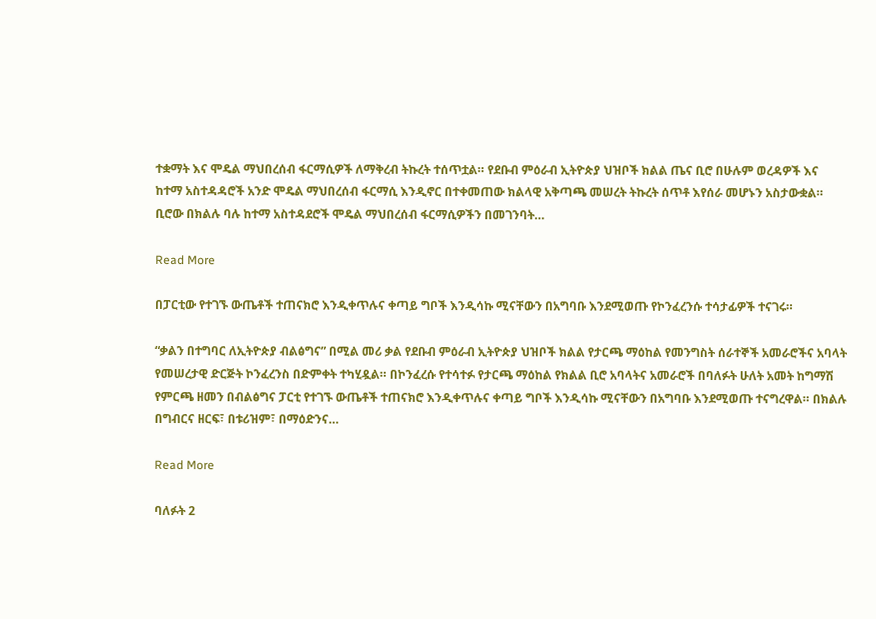ተቋማት እና ሞዴል ማህበረሰብ ፋርማሲዎች ለማቅረብ ትኩረት ተሰጥቷል። የደቡብ ምዕራብ ኢትዮጵያ ህዝቦች ክልል ጤና ቢሮ በሁሉም ወረዳዎች እና ከተማ አስተዳዳሮች አንድ ሞዴል ማህበረሰብ ፋርማሲ እንዲኖር በተቀመጠው ክልላዊ አቅጣጫ መሠረት ትኩረት ሰጥቶ እየሰራ መሆኑን አስታውቋል። ቢሮው በክልሉ ባሉ ከተማ አስተዳደሮች ሞዴል ማህበረሰብ ፋርማሲዎችን በመገንባት…

Read More

በፓርቲው የተገኙ ውጤቶች ተጠናክሮ እንዲቀጥሉና ቀጣይ ግቦች እንዲሳኩ ሚናቸውን በአግባቡ እንደሚወጡ የኮንፈረንሱ ተሳታፊዎች ተናገሩ።

“ቃልን በተግባር ለኢትዮጵያ ብልፅግና” በሚል መሪ ቃል የደቡብ ምዕራብ ኢትዮጵያ ህዝቦች ክልል የታርጫ ማዕከል የመንግስት ሰራተኞች አመራሮችና አባላት የመሠረታዊ ድርጅት ኮንፈረንስ በድምቀት ተካሂዷል። በኮንፈረሱ የተሳተፉ የታርጫ ማዕከል የክልል ቢሮ አባላትና አመራሮች በባለፉት ሁለት አመት ከግማሽ የምርጫ ዘመን በብልፅግና ፓርቲ የተገኙ ውጤቶች ተጠናክሮ እንዲቀጥሉና ቀጣይ ግቦች እንዲሳኩ ሚናቸውን በአግባቡ እንደሚወጡ ተናግረዋል። በክልሉ በግብርና ዘርፍ፣ በቱሪዝም፣ በማዕድንና…

Read More

ባለፉት 2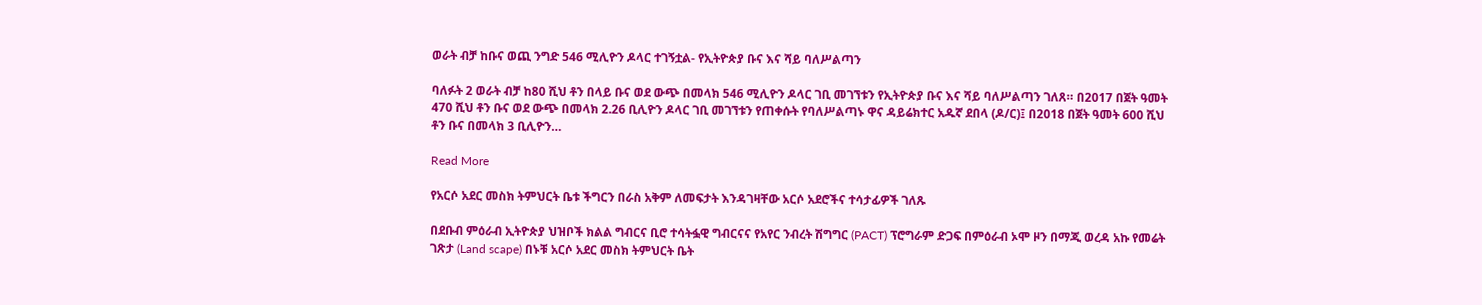ወራት ብቻ ከቡና ወጪ ንግድ 546 ሚሊዮን ዶላር ተገኝቷል- የኢትዮጵያ ቡና እና ሻይ ባለሥልጣን

ባለፉት 2 ወራት ብቻ ከ80 ሺህ ቶን በላይ ቡና ወደ ውጭ በመላክ 546 ሚሊዮን ዶላር ገቢ መገኘቱን የኢትዮጵያ ቡና እና ሻይ ባለሥልጣን ገለጸ። በ2017 በጀት ዓመት 470 ሺህ ቶን ቡና ወደ ውጭ በመላክ 2.26 ቢሊዮን ዶላር ገቢ መገኘቱን የጠቀሱት የባለሥልጣኑ ዋና ዳይሬክተር አዱኛ ደበላ (ዶ/ር)፤ በ2018 በጀት ዓመት 600 ሺህ ቶን ቡና በመላክ 3 ቢሊዮን…

Read More

የአርሶ አደር መስክ ትምህርት ቤቱ ችግርን በራስ አቅም ለመፍታት እንዳገዛቸው አርሶ አደሮችና ተሳታፊዎች ገለጹ

በደቡብ ምዕራብ ኢትዮጵያ ህዝቦች ክልል ግብርና ቢሮ ተሳትፏዊ ግብርናና የአየር ንብረት ሽግግር (PACT) ፕሮግራም ድጋፍ በምዕራብ ኦሞ ዞን በማጂ ወረዳ አኩ የመሬት ገጽታ (Land scape) በኑቹ አርሶ አደር መስክ ትምህርት ቤት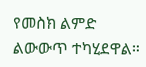የመስክ ልምድ ልውውጥ ተካሂደዋል።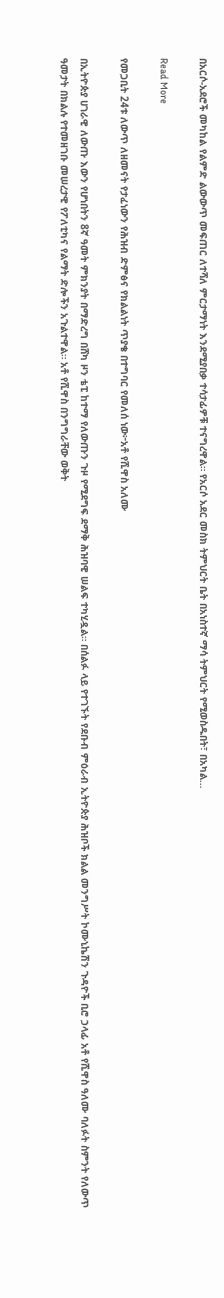በአርሶ-አደሮች መካከል የልምድ ልውውጥ መፍጠር ለተሻለ ምርታማነት እንደሚያበቃ ተሳታፊዎቹ ተናግረዋል። የአርሶ አደር መስክ ትምህርት ቤት በአነስተኛ ማሳ ትምህርት የሚወስዱበት፣ በአካል…

Read More

የመጋቢት 24ቱ ለውጥ ለዘመናት የታፈነውን የሕዝብ ድምፅና የክልልነት ጥያቄ በተግባር የመለሰ ነው፦አቶ የሺዋስ አለሙ

በኢትዮጵያ ሀገራዊ ለውጡ እውን የሆነበትን 8ኛ ዓመት ምክንያት በማድረግ በሸካ ዞን ቴፒ ከተማ የለውጡን ጉዞ የሚደግፍ ደማቅ ሕዝባዊ ሠልፍ ተካሂዷል። በሰልፉ ላይ የተገኙት የደቡብ ምዕራብ ኢትዮጵያ ሕዝቦች ክልል መንግሥት ኮሙኒኬሽን ጉዳዮች ቢሮ ኃላፊ አቶ የሺዋስ ዓለሙ ባለፉት ስምንት የለውጥ ዓመታት በክልሉ የተመዘገቡ መሠረታዊ የፖለቲካና የልማት ድሎችን አጉልተዋል። አቶ የሺዋስ በንግግራቸው ወቅት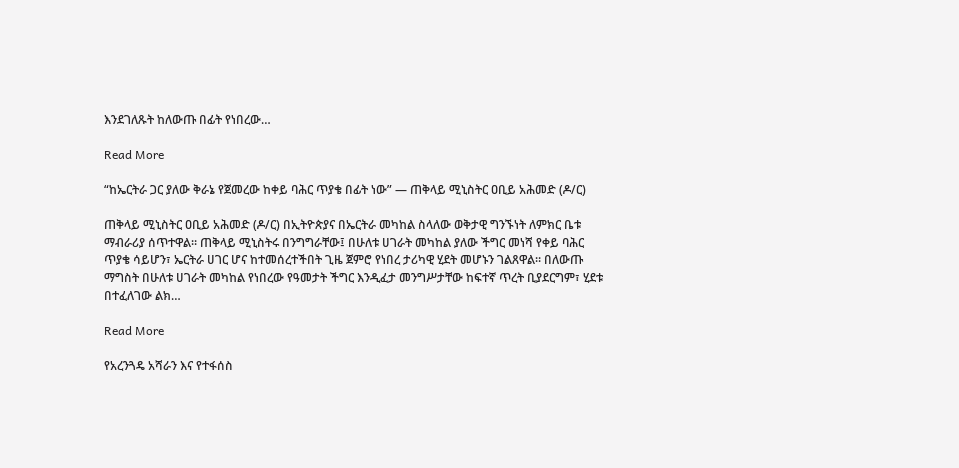እንደገለጹት ከለውጡ በፊት የነበረው…

Read More

“ከኤርትራ ጋር ያለው ቅራኔ የጀመረው ከቀይ ባሕር ጥያቄ በፊት ነው” — ጠቅላይ ሚኒስትር ዐቢይ አሕመድ (ዶ/ር)

ጠቅላይ ሚኒስትር ዐቢይ አሕመድ (ዶ/ር) በኢትዮጵያና በኤርትራ መካከል ስላለው ወቅታዊ ግንኙነት ለምክር ቤቱ ማብራሪያ ሰጥተዋል። ጠቅላይ ሚኒስትሩ በንግግራቸው፤ በሁለቱ ሀገራት መካከል ያለው ችግር መነሻ የቀይ ባሕር ጥያቄ ሳይሆን፣ ኤርትራ ሀገር ሆና ከተመሰረተችበት ጊዜ ጀምሮ የነበረ ታሪካዊ ሂደት መሆኑን ገልጸዋል። በለውጡ ማግስት በሁለቱ ሀገራት መካከል የነበረው የዓመታት ችግር እንዲፈታ መንግሥታቸው ከፍተኛ ጥረት ቢያደርግም፣ ሂደቱ በተፈለገው ልክ…

Read More

የአረንጓዴ አሻራን እና የተፋሰስ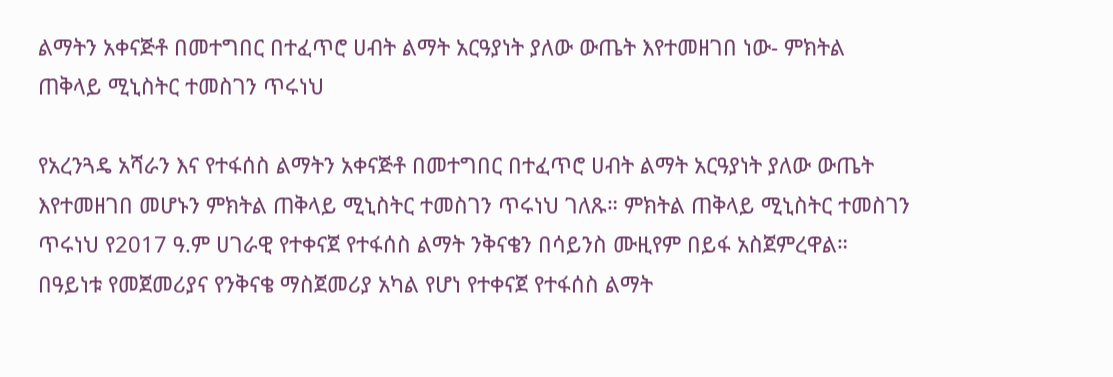ልማትን አቀናጅቶ በመተግበር በተፈጥሮ ሀብት ልማት አርዓያነት ያለው ውጤት እየተመዘገበ ነው- ምክትል ጠቅላይ ሚኒስትር ተመስገን ጥሩነህ

የአረንጓዴ አሻራን እና የተፋሰስ ልማትን አቀናጅቶ በመተግበር በተፈጥሮ ሀብት ልማት አርዓያነት ያለው ውጤት እየተመዘገበ መሆኑን ምክትል ጠቅላይ ሚኒስትር ተመስገን ጥሩነህ ገለጹ። ምክትል ጠቅላይ ሚኒስትር ተመስገን ጥሩነህ የ2017 ዓ.ም ሀገራዊ የተቀናጀ የተፋሰስ ልማት ንቅናቄን በሳይንስ ሙዚየም በይፋ አስጀምረዋል። በዓይነቱ የመጀመሪያና የንቅናቄ ማስጀመሪያ አካል የሆነ የተቀናጀ የተፋሰስ ልማት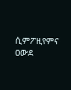ሲምፖዚየምና ዐውደ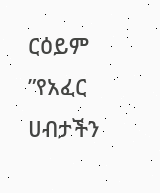ርዕይም ”የአፈር ሀብታችን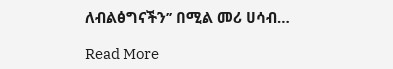ለብልፅግናችን’’ በሚል መሪ ሀሳብ…

Read More